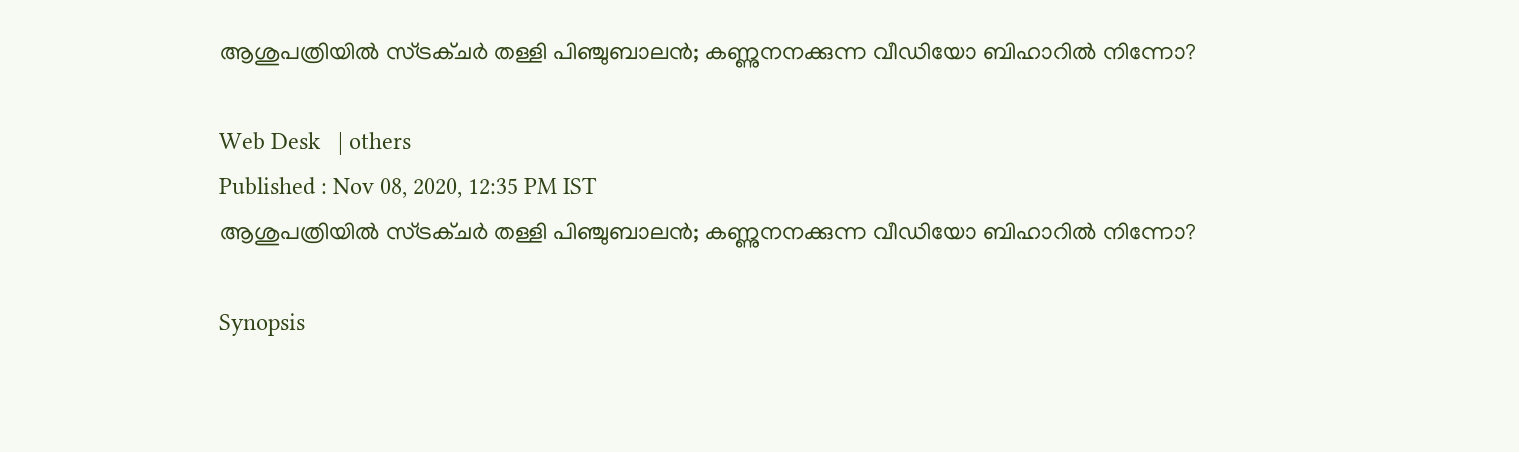ആശുപത്രിയില്‍ സ്ട്രക്ചര്‍ തള്ളി പിഞ്ചുബാലന്‍; കണ്ണുനനക്കുന്ന വീഡിയോ ബിഹാറില്‍ നിന്നോ?

Web Desk   | others
Published : Nov 08, 2020, 12:35 PM IST
ആശുപത്രിയില്‍ സ്ട്രക്ചര്‍ തള്ളി പിഞ്ചുബാലന്‍; കണ്ണുനനക്കുന്ന വീഡിയോ ബിഹാറില്‍ നിന്നോ?

Synopsis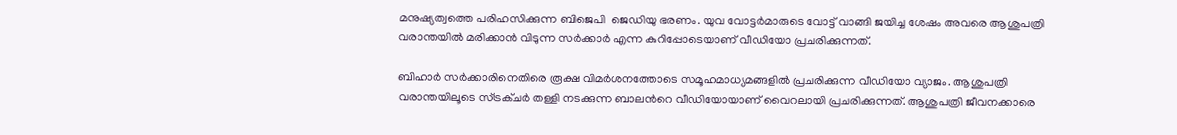മനുഷ്യത്വത്തെ പരിഹസിക്കുന്ന ബിജെപി  ജെഡിയു ഭരണം. യുവ വോട്ടര്‍മാരുടെ വോട്ട് വാങ്ങി ജയിച്ച ശേഷം അവരെ ആശുപത്രി വരാന്തയില്‍ മരിക്കാന്‍ വിടുന്ന സര്‍ക്കാര്‍ എന്ന കുറിപ്പോടെയാണ് വീഡിയോ പ്രചരിക്കുന്നത്.

ബിഹാര്‍ സര്‍ക്കാരിനെതിരെ രൂക്ഷ വിമര്‍ശനത്തോടെ സമൂഹമാധ്യമങ്ങളില്‍ പ്രചരിക്കുന്ന വീഡിയോ വ്യാജം. ആശുപത്രി വരാന്തയിലൂടെ സ്ട്രക്ചര്‍ തള്ളി നടക്കുന്ന ബാലന്‍റെ വീഡിയോയാണ് വൈറലായി പ്രചരിക്കുന്നത്. ആശുപത്രി ജീവനക്കാരെ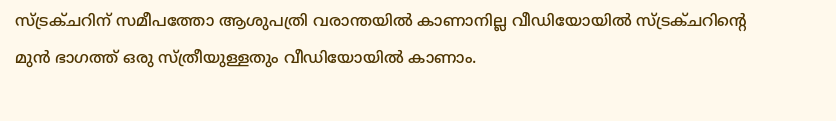സ്ട്രക്ചറിന് സമീപത്തോ ആശുപത്രി വരാന്തയില്‍ കാണാനില്ല വീഡിയോയില്‍ സ്ട്രക്ചറിന്‍റെ മുന്‍ ഭാഗത്ത് ഒരു സ്ത്രീയുള്ളതും വീഡിയോയില്‍ കാണാം.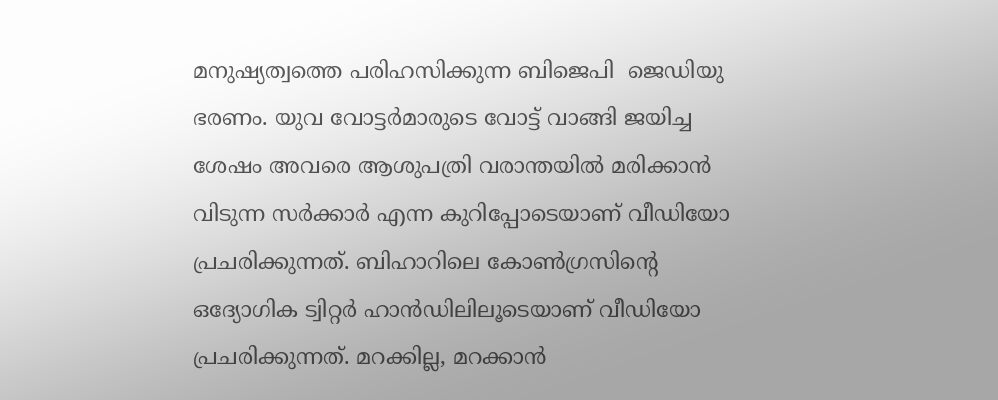മനുഷ്യത്വത്തെ പരിഹസിക്കുന്ന ബിജെപി  ജെഡിയു ഭരണം. യുവ വോട്ടര്‍മാരുടെ വോട്ട് വാങ്ങി ജയിച്ച ശേഷം അവരെ ആശുപത്രി വരാന്തയില്‍ മരിക്കാന്‍ വിടുന്ന സര്‍ക്കാര്‍ എന്ന കുറിപ്പോടെയാണ് വീഡിയോ പ്രചരിക്കുന്നത്. ബിഹാറിലെ കോണ്‍ഗ്രസിന്‍റെ ഒദ്യോഗിക ട്വിറ്റര്‍ ഹാന്‍ഡിലിലൂടെയാണ് വീഡിയോ പ്രചരിക്കുന്നത്. മറക്കില്ല, മറക്കാന്‍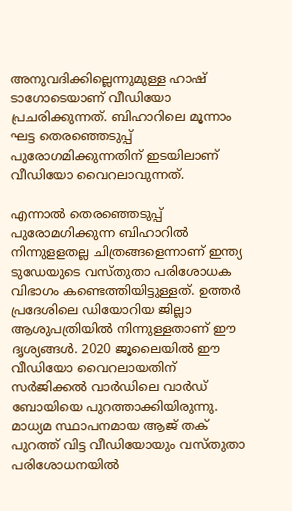അനുവദിക്കില്ലെന്നുമുള്ള ഹാഷ് ടാഗോടെയാണ് വീഡിയോ പ്രചരിക്കുന്നത്. ബിഹാറിലെ മൂന്നാം ഘട്ട തെരഞ്ഞെടുപ്പ് പുരോഗമിക്കുന്നതിന് ഇടയിലാണ് വീഡിയോ വൈറലാവുന്നത്.

എന്നാല്‍ തെരഞ്ഞെടുപ്പ് പുരോമഗിക്കുന്ന ബിഹാറില്‍ നിന്നുളളതല്ല ചിത്രങ്ങളെന്നാണ് ഇന്ത്യ ടുഡേയുടെ വസ്തുതാ പരിശോധക വിഭാഗം കണ്ടെത്തിയിട്ടുള്ളത്. ഉത്തര്‍ പ്രദേശിലെ ഡിയോറിയ ജില്ലാ ആശുപത്രിയില്‍ നിന്നുള്ളതാണ് ഈ ദൃശ്യങ്ങള്‍. 2020 ജൂലൈയില്‍ ഈ വീഡിയോ വൈറലായതിന് സര്‍ജിക്കല്‍ വാര്‍ഡിലെ വാര്‍ഡ് ബോയിയെ പുറത്താക്കിയിരുന്നു. മാധ്യമ സ്ഥാപനമായ ആജ് തക് പുറത്ത് വിട്ട വീഡിയോയും വസ്തുതാ പരിശോധനയില്‍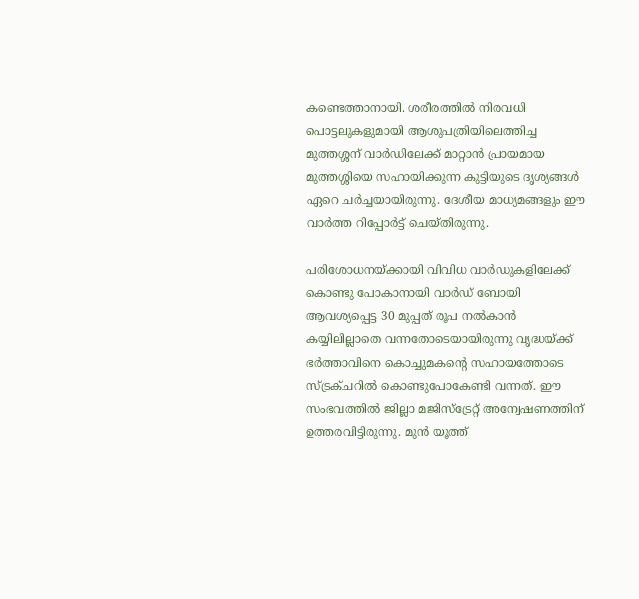കണ്ടെത്താനായി. ശരീരത്തില്‍ നിരവധി പൊട്ടലുകളുമായി ആശുപത്രിയിലെത്തിച്ച മുത്തശ്ശന് വാര്‍ഡിലേക്ക് മാറ്റാന്‍ പ്രായമായ മുത്തശ്ശിയെ സഹായിക്കുന്ന കുട്ടിയുടെ ദൃശ്യങ്ങള്‍ ഏറെ ചര്‍ച്ചയായിരുന്നു. ദേശീയ മാധ്യമങ്ങളും ഈ വാര്‍ത്ത റിപ്പോര്‍ട്ട് ചെയ്തിരുന്നു.

പരിശോധനയ്ക്കായി വിവിധ വാര്‍ഡുകളിലേക്ക് കൊണ്ടു പോകാനായി വാര്‍ഡ് ബോയി ആവശ്യപ്പെട്ട 30 മുപ്പത് രൂപ നല്‍കാന്‍ കയ്യിലില്ലാതെ വന്നതോടെയായിരുന്നു വൃദ്ധയ്ക്ക് ഭര്‍ത്താവിനെ കൊച്ചുമകന്‍റെ സഹായത്തോടെ സ്ട്രക്ചറില്‍ കൊണ്ടുപോകേണ്ടി വന്നത്. ഈ സംഭവത്തില്‍ ജില്ലാ മജിസ്ട്രേറ്റ് അന്വേഷണത്തിന് ഉത്തരവിട്ടിരുന്നു. മുന്‍ യൂത്ത്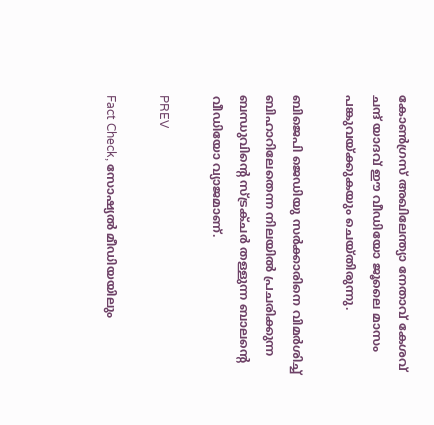കോണ്‍ഗ്രസ് അഖിലേന്ത്യാ നേതാവ് കേശവ് ചന്ദ് യാദവ് ഈ വീഡിയോ ജൂലൈ മാസം പങ്കുവയ്ക്കുകയും ചെയ്തിരുന്നു.

ബിജെപി ജെഡിയു സര്‍ക്കാരിനെ വിമര്‍ശിച്ച് ബിഹാറിലേതെന്ന നിലയില്‍ പ്രചരിക്കുന്ന ബന്ധുവിന്‍റെ സ്ട്രക്ചര്‍ തള്ളുന്ന ബാലന്‍റെ വീഡിയോ വ്യാജമാണ്.

PREV

Fact Check, സോഷ്യൽ മീഡിയയിലും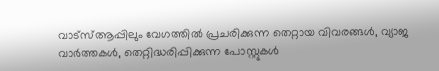വാട്സ്ആപ്പിലും വേഗത്തിൽ പ്രചരിക്കുന്ന തെറ്റായ വിവരങ്ങൾ, വ്യാജ വാർത്തകൾ, തെറ്റിദ്ധരിപ്പിക്കുന്ന പോസ്റ്റുകൾ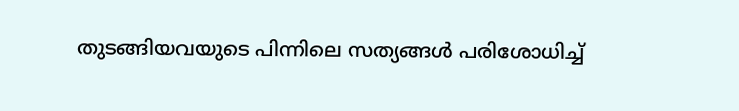തുടങ്ങിയവയുടെ പിന്നിലെ സത്യങ്ങൾ പരിശോധിച്ച്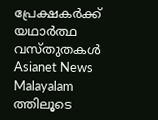പ്രേക്ഷകർക്ക് യഥാർത്ഥ വസ്തുതകൾ Asianet News Malayalam ത്തിലൂടെ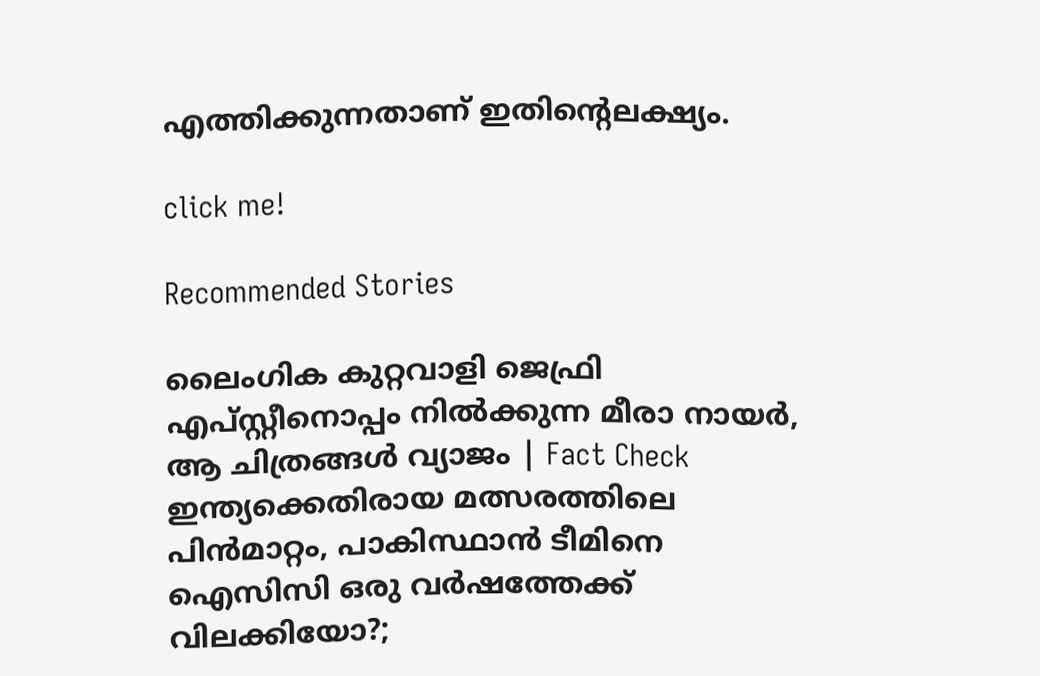എത്തിക്കുന്നതാണ് ഇതിന്‍റെലക്ഷ്യം.

click me!

Recommended Stories

ലൈംഗിക കുറ്റവാളി ജെഫ്രി എപ്‌സ്റ്റീനൊപ്പം നില്‍ക്കുന്ന മീരാ നായർ, ആ ചിത്രങ്ങള്‍ വ്യാജം | Fact Check
ഇന്ത്യക്കെതിരായ മത്സരത്തിലെ പിന്‍മാറ്റം, പാകിസ്ഥാൻ ടീമിനെ ഐസിസി ഒരു വര്‍ഷത്തേക്ക് വിലക്കിയോ?;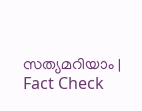സത്യമറിയാം ‌‌| Fact Check